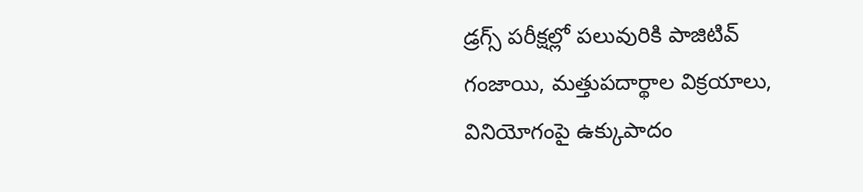డ్రగ్స్ పరీక్షల్లో పలువురికి పాజిటివ్ గంజాయి, మత్తుపదార్థాల విక్రయాలు, వినియోగంపై ఉక్కుపాదం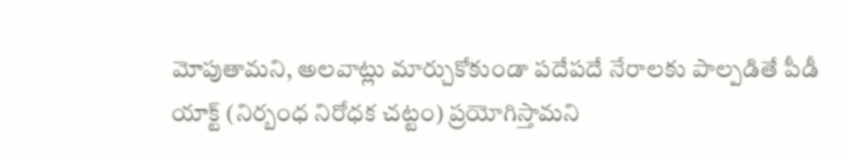మోపుతామని, అలవాట్లు మార్చుకోకుండా పదేపదే నేరాలకు పాల్పడితే పీడీ యాక్ట్ (నిర్బంధ నిరోధక చట్టం) ప్రయోగిస్తామని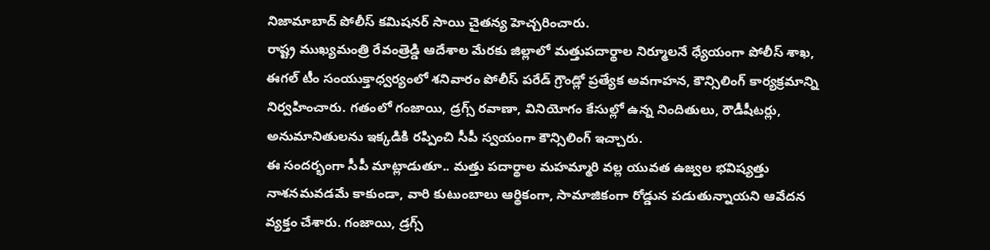నిజామాబాద్ పోలీస్ కమిషనర్ సాయి చైతన్య హెచ్చరించారు.
రాష్ట్ర ముఖ్యమంత్రి రేవంత్రెడ్డి ఆదేశాల మేరకు జిల్లాలో మత్తుపదార్థాల నిర్మూలనే ధ్యేయంగా పోలీస్ శాఖ, ఈగల్ టీం సంయుక్తాధ్వర్యంలో శనివారం పోలీస్ పరేడ్ గ్రౌండ్లో ప్రత్యేక అవగాహన, కౌన్సిలింగ్ కార్యక్రమాన్ని నిర్వహించారు. గతంలో గంజాయి, డ్రగ్స్ రవాణా, వినియోగం కేసుల్లో ఉన్న నిందితులు, రౌడీషీటర్లు, అనుమానితులను ఇక్కడికి రప్పించి సీపీ స్వయంగా కౌన్సిలింగ్ ఇచ్చారు.
ఈ సందర్భంగా సీపీ మాట్లాడుతూ.. మత్తు పదార్థాల మహమ్మారి వల్ల యువత ఉజ్వల భవిష్యత్తు నాశనమవడమే కాకుండా, వారి కుటుంబాలు ఆర్థికంగా, సామాజికంగా రోడ్డున పడుతున్నాయని ఆవేదన వ్యక్తం చేశారు. గంజాయి, డ్రగ్స్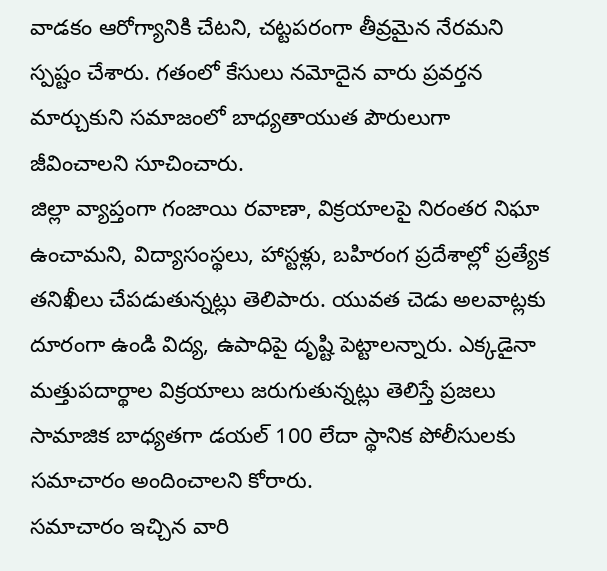వాడకం ఆరోగ్యానికి చేటని, చట్టపరంగా తీవ్రమైన నేరమని స్పష్టం చేశారు. గతంలో కేసులు నమోదైన వారు ప్రవర్తన మార్చుకుని సమాజంలో బాధ్యతాయుత పౌరులుగా జీవించాలని సూచించారు.
జిల్లా వ్యాప్తంగా గంజాయి రవాణా, విక్రయాలపై నిరంతర నిఘా ఉంచామని, విద్యాసంస్థలు, హాస్టళ్లు, బహిరంగ ప్రదేశాల్లో ప్రత్యేక తనిఖీలు చేపడుతున్నట్లు తెలిపారు. యువత చెడు అలవాట్లకు దూరంగా ఉండి విద్య, ఉపాధిపై దృష్టి పెట్టాలన్నారు. ఎక్కడైనా మత్తుపదార్థాల విక్రయాలు జరుగుతున్నట్లు తెలిస్తే ప్రజలు సామాజిక బాధ్యతగా డయల్ 100 లేదా స్థానిక పోలీసులకు సమాచారం అందించాలని కోరారు.
సమాచారం ఇచ్చిన వారి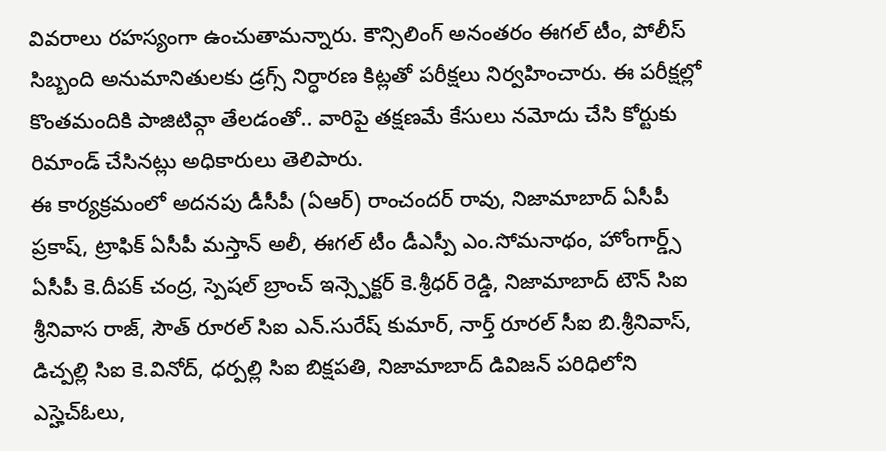వివరాలు రహస్యంగా ఉంచుతామన్నారు. కౌన్సిలింగ్ అనంతరం ఈగల్ టీం, పోలీస్ సిబ్బంది అనుమానితులకు డ్రగ్స్ నిర్ధారణ కిట్లతో పరీక్షలు నిర్వహించారు. ఈ పరీక్షల్లో కొంతమందికి పాజిటివ్గా తేలడంతో.. వారిపై తక్షణమే కేసులు నమోదు చేసి కోర్టుకు రిమాండ్ చేసినట్లు అధికారులు తెలిపారు.
ఈ కార్యక్రమంలో అదనపు డీసీపీ (ఏఆర్) రాంచందర్ రావు, నిజామాబాద్ ఏసీపీ ప్రకాష్, ట్రాఫిక్ ఏసీపీ మస్తాన్ అలీ, ఈగల్ టీం డీఎస్పీ ఎం.సోమనాథం, హోంగార్డ్స్ ఏసీపీ కె.దీపక్ చంద్ర, స్పెషల్ బ్రాంచ్ ఇన్స్పెక్టర్ కె.శ్రీధర్ రెడ్డి, నిజామాబాద్ టౌన్ సిఐ శ్రీనివాస రాజ్, సౌత్ రూరల్ సిఐ ఎన్.సురేష్ కుమార్, నార్త్ రూరల్ సీఐ బి.శ్రీనివాస్, డిచ్పల్లి సిఐ కె.వినోద్, ధర్పల్లి సిఐ బిక్షపతి, నిజామాబాద్ డివిజన్ పరిధిలోని ఎస్హెచ్ఓలు,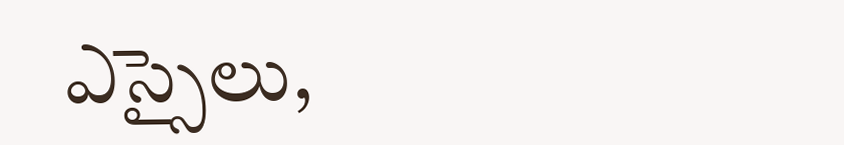ఎస్సైలు,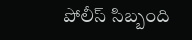పోలీస్ సిబ్బంది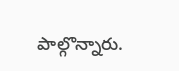పాల్గొన్నారు.